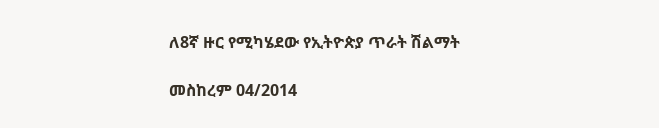ለ8ኛ ዙር የሚካሄደው የኢትዮጵያ ጥራት ሽልማት

መስከረም 04/2014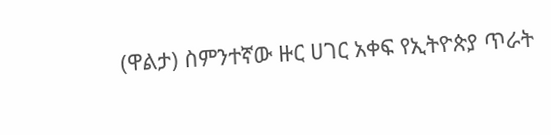(ዋልታ) ስምንተኛው ዙር ሀገር አቀፍ የኢትዮጵያ ጥራት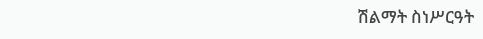ሽልማት ስነሥርዓት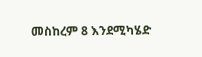መስከረም 8 እንደሚካሄድ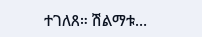ተገለጸ። ሽልማቱ…